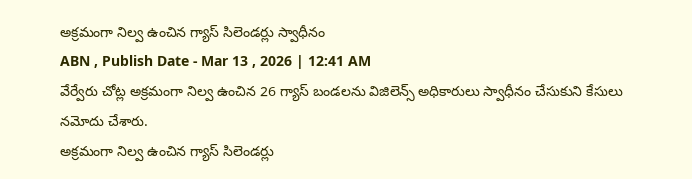అక్రమంగా నిల్వ ఉంచిన గ్యాస్ సిలెండర్లు స్వాధీనం
ABN , Publish Date - Mar 13 , 2026 | 12:41 AM
వేర్వేరు చోట్ల అక్రమంగా నిల్వ ఉంచిన 26 గ్యాస్ బండలను విజిలెన్స్ అధికారులు స్వాధీనం చేసుకుని కేసులు నమోదు చేశారు.
అక్రమంగా నిల్వ ఉంచిన గ్యాస్ సిలెండర్లు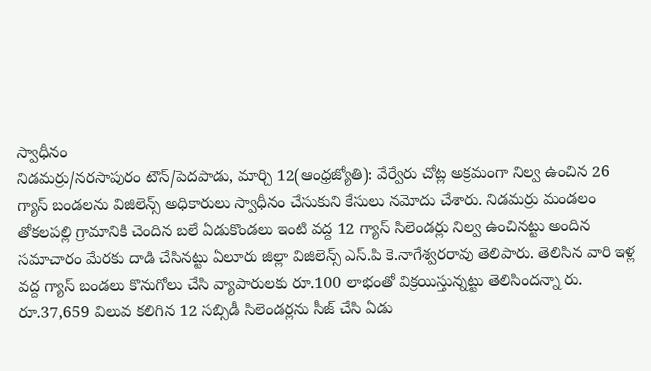స్వాధీనం
నిడమర్రు/నరసాపురం టౌన్/పెదపాడు, మార్చి 12(ఆంధ్రజ్యోతి): వేర్వేరు చోట్ల అక్రమంగా నిల్వ ఉంచిన 26 గ్యాస్ బండలను విజిలెన్స్ అధికారులు స్వాధీనం చేసుకుని కేసులు నమోదు చేశారు. నిడమర్రు మండలం తోకలపల్లి గ్రామానికి చెందిన బలే ఏడుకొండలు ఇంటి వద్ద 12 గ్యాస్ సిలెండర్లు నిల్వ ఉంచినట్టు అందిన సమాచారం మేరకు దాడి చేసినట్టు ఏలూరు జిల్లా విజిలెన్స్ ఎస్.పి కె.నాగేశ్వరరావు తెలిపారు. తెలిసిన వారి ఇళ్ల వద్ద గ్యాస్ బండలు కొనుగోలు చేసి వ్యాపారులకు రూ.100 లాభంతో విక్రయిస్తున్నట్టు తెలిసిందన్నా రు. రూ.37,659 విలువ కలిగిన 12 సబ్సిడీ సిలెండర్లను సీజ్ చేసి ఏడు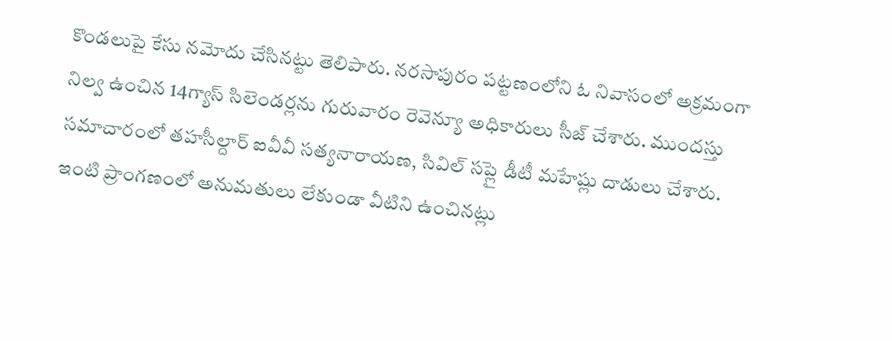కొండలుపై కేసు నమోదు చేసినట్టు తెలిపారు. నరసాపురం పట్టణంలోని ఓ నివాసంలో అక్రమంగా నిల్వ ఉంచిన 14గ్యాస్ సిలెండర్లను గురువారం రెవెన్యూ అధికారులు సీజ్ చేశారు. ముందస్తు సమాచారంలో తహసీల్దార్ ఐవీవీ సత్యనారాయణ, సివిల్ సప్లై డీటీ మహేష్లు దాడులు చేశారు. ఇంటి ప్రాంగణంలో అనుమతులు లేకుండా వీటిని ఉంచినట్లు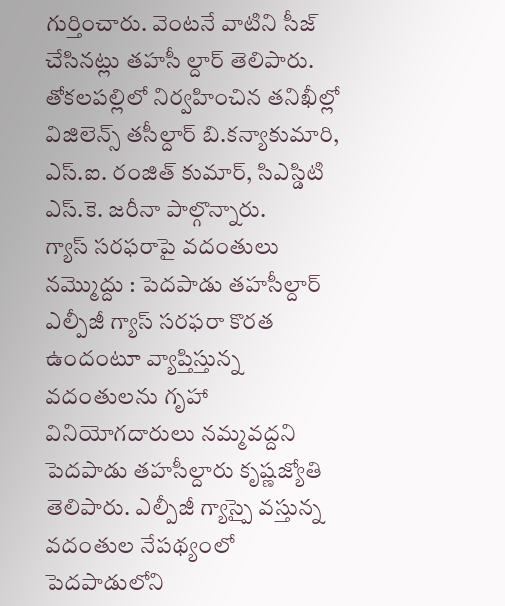గుర్తించారు. వెంటనే వాటిని సీజ్ చేసినట్లు తహసీ ల్దార్ తెలిపారు. తోకలపల్లిలో నిర్వహించిన తనిఖీల్లో విజిలెన్స్ తసీల్దార్ బి.కన్యాకుమారి, ఎస్.ఐ. రంజిత్ కుమార్, సిఎస్డిటి ఎస్.కె. జరీనా పాల్గొన్నారు.
గ్యాస్ సరఫరాపై వదంతులు నమ్మొద్దు : పెదపాడు తహసీల్దార్
ఎల్పీజీ గ్యాస్ సరఫరా కొరత ఉందంటూ వ్యాప్తిస్తున్న వదంతులను గృహా వినియోగదారులు నమ్మవద్దని పెదపాడు తహసీల్దారు కృష్ణజ్యోతి తెలిపారు. ఎల్పీజీ గ్యాస్పై వస్తున్న వదంతుల నేపథ్యంలో పెదపాడులోని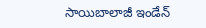సాయిబాలాజీ ఇండేన్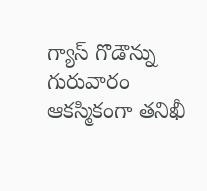గ్యాస్ గొడౌన్ను గురువారం ఆకస్మికంగా తనిఖీ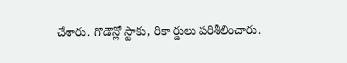చేశారు. గొడౌన్లో స్టాకు, రికా ర్డులు పరిశీలించారు.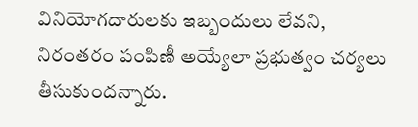వినియోగదారులకు ఇబ్బందులు లేవని, నిరంతరం పంపిణీ అయ్యేలా ప్రభుత్వం చర్యలు తీసుకుందన్నారు.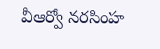వీఆర్వో నరసింహ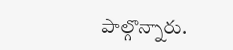పాల్గొన్నారు.